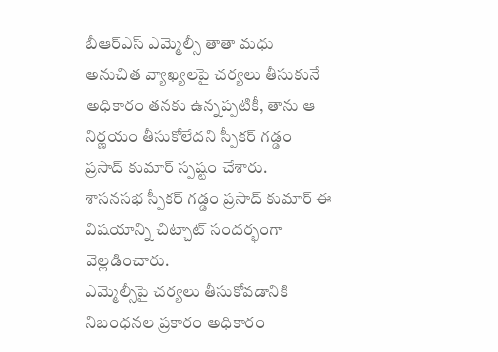బీఆర్ఎస్ ఎమ్మెల్సీ తాతా మధు అనుచిత వ్యాఖ్యలపై చర్యలు తీసుకునే అధికారం తనకు ఉన్నప్పటికీ, తాను ఆ నిర్ణయం తీసుకోలేదని స్పీకర్ గడ్డం ప్రసాద్ కుమార్ స్పష్టం చేశారు.
శాసనసభ స్పీకర్ గడ్డం ప్రసాద్ కుమార్ ఈ విషయాన్ని చిట్చాట్ సందర్భంగా వెల్లడించారు.
ఎమ్మెల్సీపై చర్యలు తీసుకోవడానికి నిబంధనల ప్రకారం అధికారం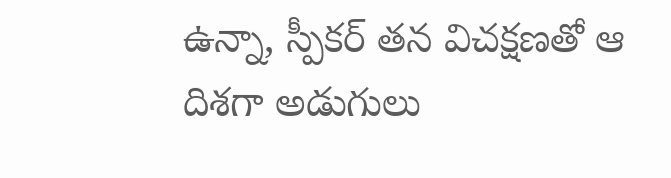ఉన్నా, స్పీకర్ తన విచక్షణతో ఆ దిశగా అడుగులు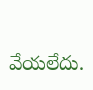వేయలేదు.